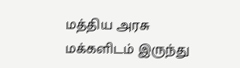மத்திய அரசு மக்களிடம் இருந்து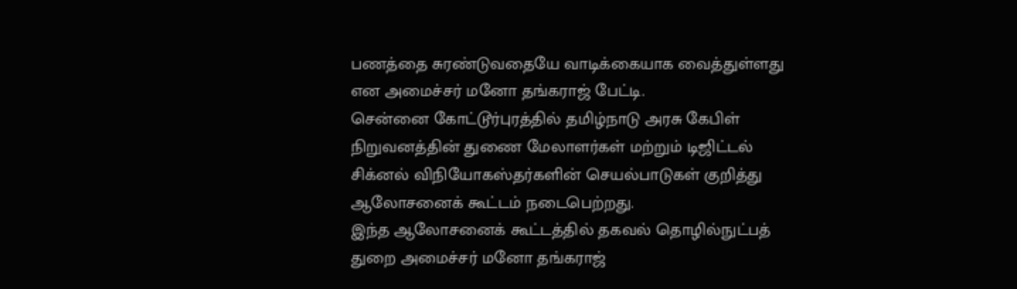பணத்தை சுரண்டுவதையே வாடிக்கையாக வைத்துள்ளது என அமைச்சர் மனோ தங்கராஜ் பேட்டி.
சென்னை கோட்டூர்புரத்தில் தமிழ்நாடு அரசு கேபிள் நிறுவனத்தின் துணை மேலாளர்கள் மற்றும் டிஜிட்டல் சிக்னல் விநியோகஸ்தர்களின் செயல்பாடுகள் குறித்து ஆலோசனைக் கூட்டம் நடைபெற்றது.
இந்த ஆலோசனைக் கூட்டத்தில் தகவல் தொழில்நுட்பத் துறை அமைச்சர் மனோ தங்கராஜ்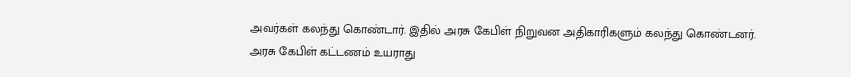அவர்கள் கலந்து கொண்டார். இதில் அரசு கேபிள் நிறுவன அதிகாரிகளும் கலந்து கொண்டனர்.
அரசு கேபிள் கட்டணம் உயராது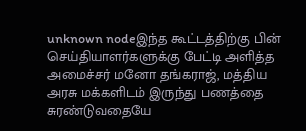unknown nodeஇந்த கூட்டத்திற்கு பின் செய்தியாளர்களுக்கு பேட்டி அளித்த அமைச்சர் மனோ தங்கராஜ், மத்திய அரசு மக்களிடம் இருந்து பணத்தை சுரண்டுவதையே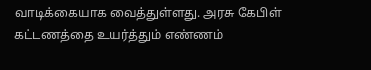வாடிக்கையாக வைத்துள்ளது. அரசு கேபிள் கட்டணத்தை உயர்த்தும் எண்ணம்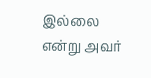இல்லை என்று அவர்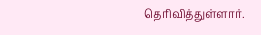தெரிவித்துள்ளார்.